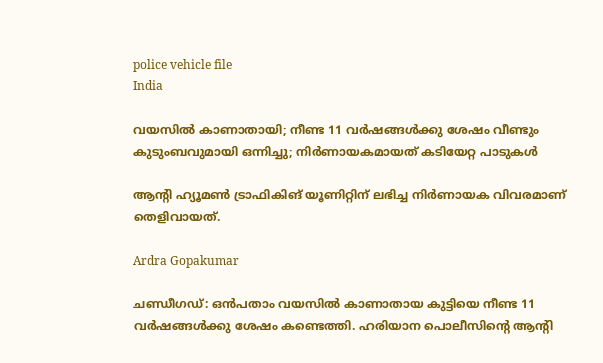police vehicle file
India

വയസിൽ കാണാതായി; നീണ്ട 11 വർഷങ്ങൾക്കു ശേഷം വീണ്ടും കുടുംബവുമായി ഒന്നിച്ചു; നിർണായകമായത് കടിയേറ്റ പാടുകൾ

ആന്‍റി ഹ്യൂമൺ ട്രാഫികിങ് യൂണിറ്റിന് ലഭിച്ച നിർണായക വിവരമാണ് തെളിവായത്.

Ardra Gopakumar

ചണ്ഡീഗഡ്: ഒൻപതാം വയസിൽ കാണാതായ കുട്ടിയെ നീണ്ട 11 വർഷങ്ങൾക്കു ശേഷം കണ്ടെത്തി. ഹരിയാന പൊലീസിന്‍റെ ആന്‍റി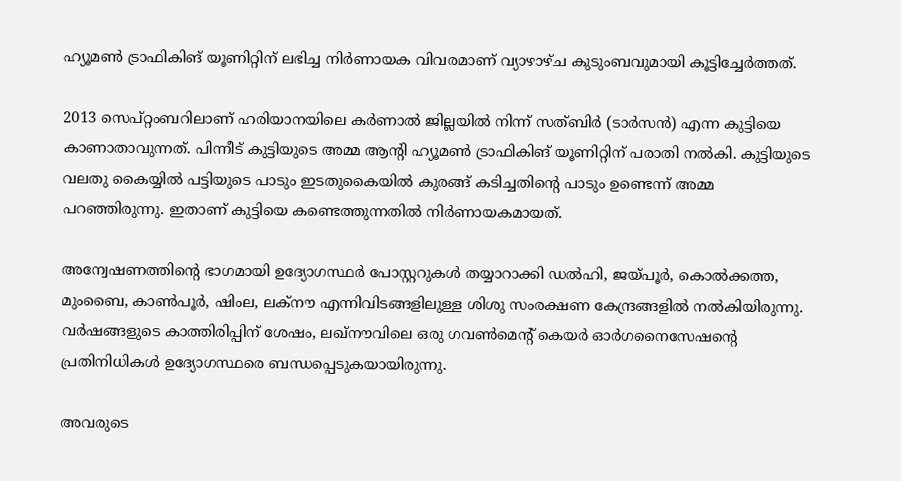ഹ്യൂമൺ ട്രാഫികിങ് യൂണിറ്റിന് ലഭിച്ച നിർണായക വിവരമാണ് വ്യാഴാഴ്ച കുടുംബവുമായി കൂട്ടിച്ചേർത്തത്.

2013 സെപ്റ്റംബറിലാണ് ഹരിയാനയിലെ കർണാൽ ജില്ലയിൽ നിന്ന് സത്ബിർ (ടാർസൻ) എന്ന കുട്ടിയെ കാണാതാവുന്നത്. പിന്നീട് കുട്ടിയുടെ അമ്മ ആന്‍റി ഹ്യൂമൺ ട്രാഫികിങ് യൂണിറ്റിന് പരാതി നൽകി. കുട്ടിയുടെ വലതു കൈയ്യിൽ പട്ടിയുടെ പാടും ഇടതുകൈയിൽ കുരങ്ങ് കടിച്ചതിന്‍റെ പാടും ഉണ്ടെന്ന് അമ്മ പറഞ്ഞിരുന്നു. ഇതാണ് കുട്ടിയെ കണ്ടെത്തുന്നതിൽ നിർണായകമായത്.

അന്വേഷണത്തിന്‍റെ ഭാഗമായി ഉദ്യോഗസ്ഥർ പോസ്റ്ററുക‌ൾ തയ്യാറാക്കി ഡൽഹി, ജയ്പൂർ, കൊൽക്കത്ത, മുംബൈ, കാൺപൂർ, ഷിംല, ലക്നൗ എന്നിവിടങ്ങളിലുള്ള ശിശു സംരക്ഷണ കേന്ദ്രങ്ങളിൽ നൽകിയിരുന്നു. വർഷങ്ങളുടെ കാത്തിരിപ്പിന് ശേഷം, ലഖ്‌നൗവിലെ ഒരു ഗവൺമെന്‍റ് കെയർ ഓർഗനൈസേഷന്‍റെ പ്രതിനിധികൾ ഉദ്യോഗസ്ഥരെ ബന്ധപ്പെടുകയായിരുന്നു.

അവരുടെ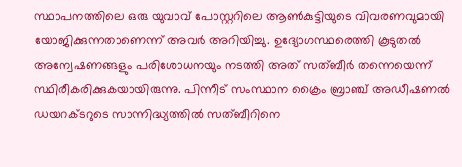സ്ഥാപനത്തിലെ ഒരു യുവാവ് പോസ്റ്ററിലെ ആൺകുട്ടിയുടെ വിവരണവുമായി യോജിക്കുന്നതാണെന്ന് അവർ അറിയിച്ചു. ഉദ്യോഗസ്ഥരെത്തി കൂടുതൽ അന്വേഷണങ്ങളും പരിശോധനയും നടത്തി അത് സത്ബീർ തന്നെയെന്ന് സ്ഥിരീകരിക്കുകയായിരുന്നു. പിന്നീട് സംസ്ഥാന ക്രൈം ബ്രാഞ്ച് അഡീഷണൽ ഡയറക്ടറുടെ സാന്നിദ്ധ്യത്തിൽ സത്ബീറിനെ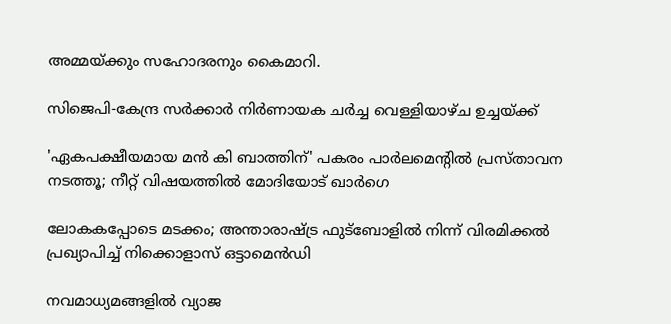അമ്മയ്ക്കും സഹോദരനും കൈമാറി.

സിജെപി-കേന്ദ്ര സർക്കാർ നിർണായക ചർച്ച വെള്ളിയാഴ്ച ഉച്ചയ്ക്ക്

'ഏകപക്ഷീയമായ മൻ കി ബാത്തിന്' പകരം പാർലമെന്‍റിൽ പ്രസ്താവന നടത്തൂ; നീറ്റ് വിഷയത്തിൽ മോദിയോട് ഖാർഗെ

ലോകകപ്പോടെ മടക്കം; അന്താരാഷ്ട്ര ഫുട്ബോളിൽ നിന്ന് വിരമിക്കൽ പ്രഖ‍്യാപിച്ച് നിക്കൊളാസ് ഒട്ടാമെൻഡി

നവമാധ‍്യമങ്ങളിൽ വ‍്യാജ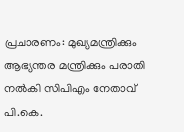പ്രചാരണം: മുഖ‍്യമന്ത്രിക്കും ആഭ‍്യന്തര മന്ത്രിക്കും പരാതി നൽകി സിപിഎം നേതാവ് പി.കെ.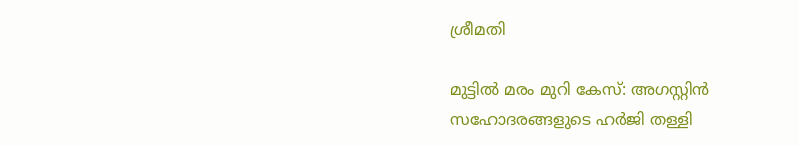ശ്രീമതി

മുട്ടിൽ മരം മുറി കേസ്: അഗസ്റ്റിൻ സഹോദരങ്ങളുടെ ഹർജി തള്ളി